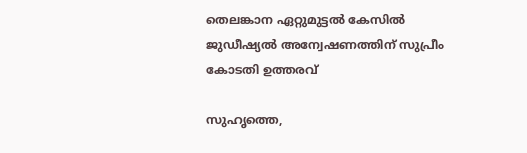തെലങ്കാന ഏറ്റുമുട്ടല്‍ കേസില്‍ ജുഡീഷ്യല്‍ അന്വേഷണത്തിന് സുപ്രീം കോടതി ഉത്തരവ്

സുഹൃത്തെ,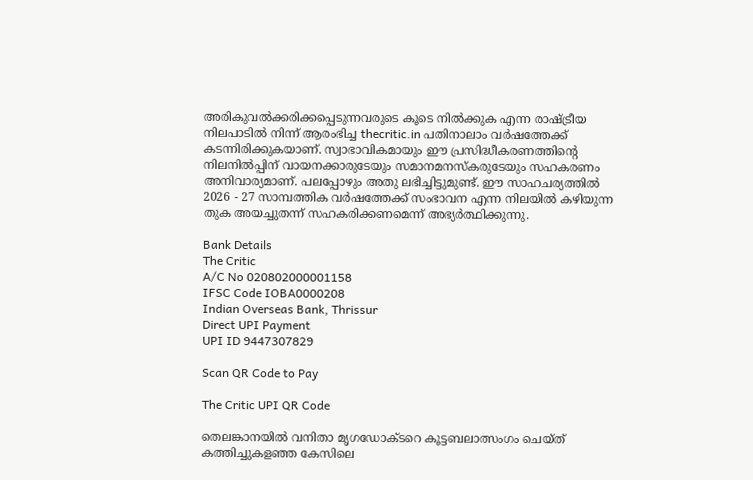അരികുവല്‍ക്കരിക്കപ്പെടുന്നവരുടെ കൂടെ നില്‍ക്കുക എന്ന രാഷ്ട്രീയ നിലപാടില്‍ നിന്ന് ആരംഭിച്ച thecritic.in പതിനാലാം വര്‍ഷത്തേക്ക് കടന്നിരിക്കുകയാണ്. സ്വാഭാവികമായും ഈ പ്രസിദ്ധീകരണത്തിന്റെ നിലനില്‍പ്പിന് വായനക്കാരുടേയും സമാനമനസ്‌കരുടേയും സഹകരണം അനിവാര്യമാണ്. പലപ്പോഴും അതു ലഭിച്ചിട്ടുമുണ്ട്. ഈ സാഹചര്യത്തില്‍ 2026 - 27 സാമ്പത്തിക വര്‍ഷത്തേക്ക് സംഭാവന എന്ന നിലയില്‍ കഴിയുന്ന തുക അയച്ചുതന്ന് സഹകരിക്കണമെന്ന് അഭ്യര്‍ത്ഥിക്കുന്നു.

Bank Details
The Critic
A/C No 020802000001158
IFSC Code IOBA0000208
Indian Overseas Bank, Thrissur
Direct UPI Payment
UPI ID 9447307829

Scan QR Code to Pay

The Critic UPI QR Code

തെലങ്കാനയില്‍ വനിതാ മൃഗഡോക്ടറെ കൂട്ടബലാത്സംഗം ചെയ്ത് കത്തിച്ചുകളഞ്ഞ കേസിലെ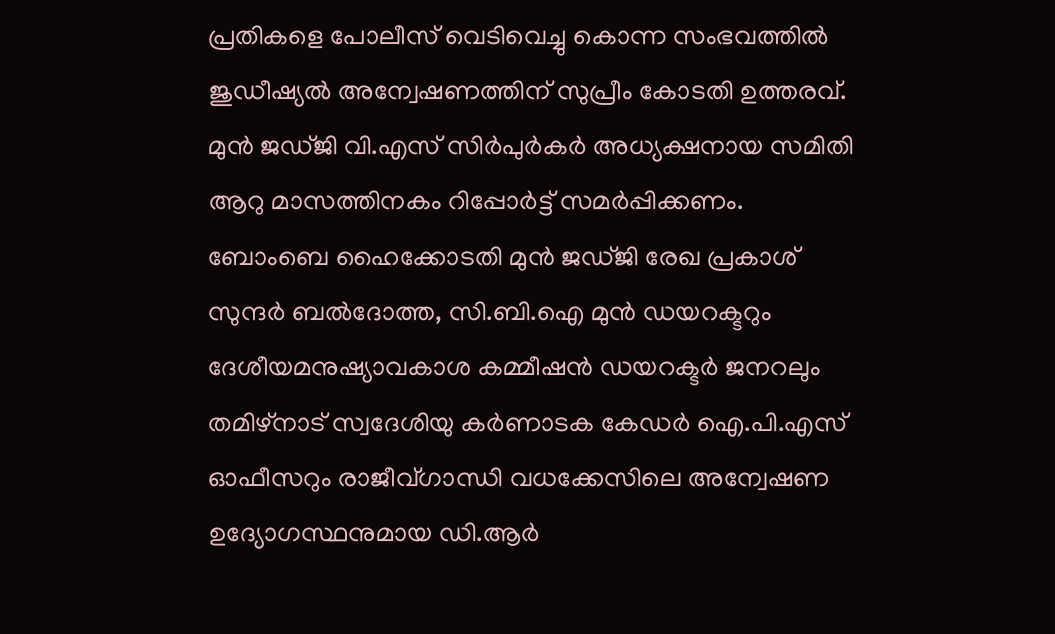പ്രതികളെ പോലീസ് വെടിവെച്ചു കൊന്ന സംഭവത്തില്‍ ജുഡീഷ്യല്‍ അന്വേഷണത്തിന് സുപ്രീം കോടതി ഉത്തരവ്. മുന്‍ ജഡ്ജി വി.എസ് സിര്‍പുര്‍കര്‍ അധ്യക്ഷനായ സമിതി ആറു മാസത്തിനകം റിപ്പോര്‍ട്ട് സമര്‍പ്പിക്കണം. ബോംബെ ഹൈക്കോടതി മുന്‍ ജഡ്ജി രേഖ പ്രകാശ് സുന്ദര്‍ ബല്‍ദോത്ത, സി.ബി.ഐ മുന്‍ ഡയറക്ടറും ദേശീയമനുഷ്യാവകാശ കമ്മീഷന്‍ ഡയറക്ടര്‍ ജനറലും തമിഴ്നാട് സ്വദേശിയു കര്‍ണാടക കേഡര്‍ ഐ.പി.എസ് ഓഫീസറും രാജീവ്ഗാന്ധി വധക്കേസിലെ അന്വേഷണ ഉദ്യോഗസ്ഥനുമായ ഡി.ആര്‍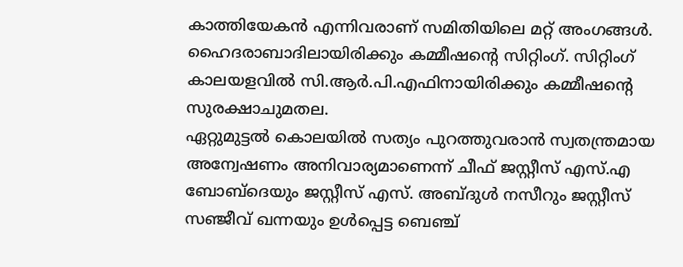കാത്തിയേകന്‍ എന്നിവരാണ് സമിതിയിലെ മറ്റ് അംഗങ്ങള്‍. ഹൈദരാബാദിലായിരിക്കും കമ്മീഷന്റെ സിറ്റിംഗ്. സിറ്റിംഗ് കാലയളവില്‍ സി.ആര്‍.പി.എഫിനായിരിക്കും കമ്മീഷന്റെ സുരക്ഷാചുമതല.
ഏറ്റുമുട്ടല്‍ കൊലയില്‍ സത്യം പുറത്തുവരാന്‍ സ്വതന്ത്രമായ അന്വേഷണം അനിവാര്യമാണെന്ന് ചീഫ് ജസ്റ്റീസ് എസ്.എ ബോബ്ദെയും ജസ്റ്റീസ് എസ്. അബ്ദുള്‍ നസീറും ജസ്റ്റീസ് സഞ്ജീവ് ഖന്നയും ഉള്‍പ്പെട്ട ബെഞ്ച്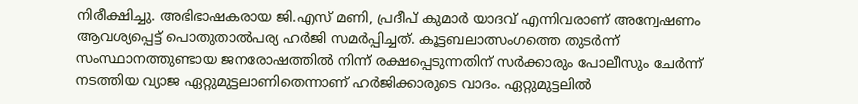നിരീക്ഷിച്ചു. അഭിഭാഷകരായ ജി.എസ് മണി, പ്രദീപ് കുമാര്‍ യാദവ് എന്നിവരാണ് അന്വേഷണം ആവശ്യപ്പെട്ട് പൊതുതാല്‍പര്യ ഹര്‍ജി സമര്‍പ്പിച്ചത്. കൂട്ടബലാത്സംഗത്തെ തുടര്‍ന്ന് സംസ്ഥാനത്തുണ്ടായ ജനരോഷത്തില്‍ നിന്ന് രക്ഷപ്പെടുന്നതിന് സര്‍ക്കാരും പോലീസും ചേര്‍ന്ന് നടത്തിയ വ്യാജ ഏറ്റുമുട്ടലാണിതെന്നാണ് ഹര്‍ജിക്കാരുടെ വാദം. ഏറ്റുമുട്ടലില്‍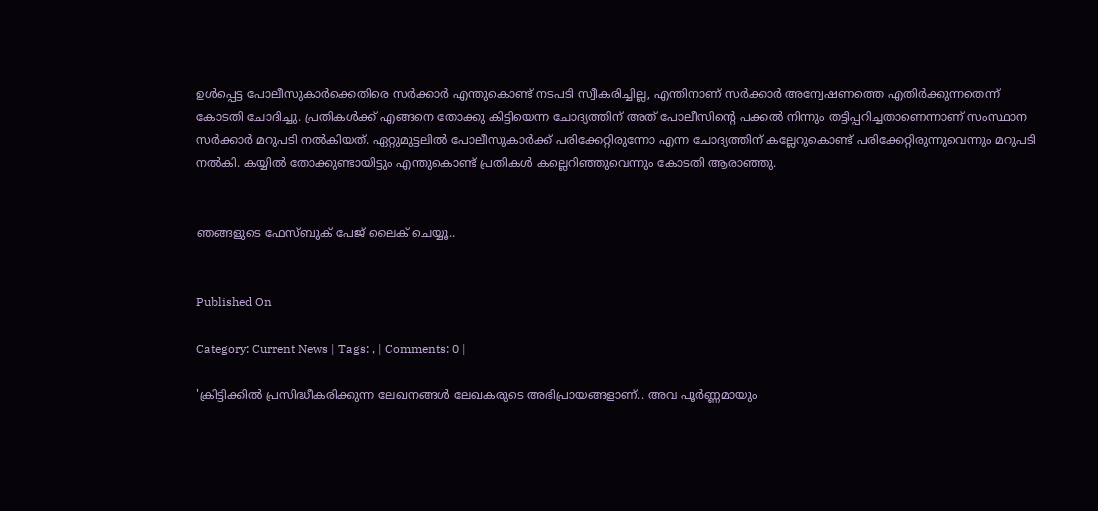ഉള്‍പ്പെട്ട പോലീസുകാര്‍ക്കെതിരെ സര്‍ക്കാര്‍ എന്തുകൊണ്ട് നടപടി സ്വീകരിച്ചില്ല, എന്തിനാണ് സര്‍ക്കാര്‍ അന്വേഷണത്തെ എതിര്‍ക്കുന്നതെന്ന് കോടതി ചോദിച്ചു. പ്രതികള്‍ക്ക് എങ്ങനെ തോക്കു കിട്ടിയെന്ന ചോദ്യത്തിന് അത് പോലീസിന്റെ പക്കല്‍ നിന്നും തട്ടിപ്പറിച്ചതാണെന്നാണ് സംസ്ഥാന സര്‍ക്കാര്‍ മറുപടി നല്‍കിയത്. ഏറ്റുമുട്ടലില്‍ പോലീസുകാര്‍ക്ക് പരിക്കേറ്റിരുന്നോ എന്ന ചോദ്യത്തിന് കല്ലേറുകൊണ്ട് പരിക്കേറ്റിരുന്നുവെന്നും മറുപടി നല്‍കി. കയ്യില്‍ തോക്കുണ്ടായിട്ടും എന്തുകൊണ്ട് പ്രതികള്‍ കല്ലെറിഞ്ഞുവെന്നും കോടതി ആരാഞ്ഞു.


ഞങ്ങളുടെ ഫേസ്ബുക് പേജ് ലൈക് ചെയ്യൂ..


Published On

Category: Current News | Tags: , | Comments: 0 |

'ക്രിട്ടിക്കില്‍ പ്രസിദ്ധീകരിക്കുന്ന ലേഖനങ്ങള്‍ ലേഖകരുടെ അഭിപ്രായങ്ങളാണ്.. അവ പൂര്‍ണ്ണമായും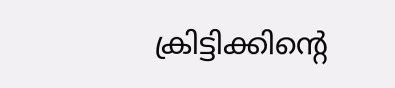ക്രിട്ടിക്കിന്റെ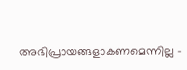അഭിപ്രായങ്ങളാകണമെന്നില്ല -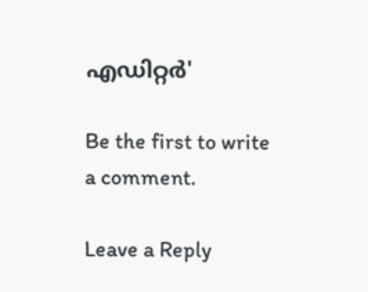എഡിറ്റര്‍'

Be the first to write a comment.

Leave a Reply